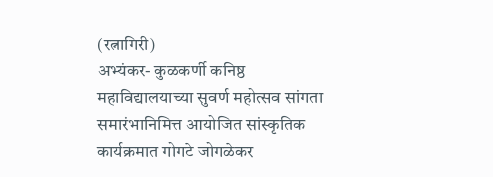(रत्नागिरी)
अभ्यंकर- कुळकर्णी कनिष्ठ महाविद्यालयाच्या सुवर्ण महोत्सव सांगता समारंभानिमित्त आयोजित सांस्कृतिक कार्यक्रमात गोगटे जोगळेकर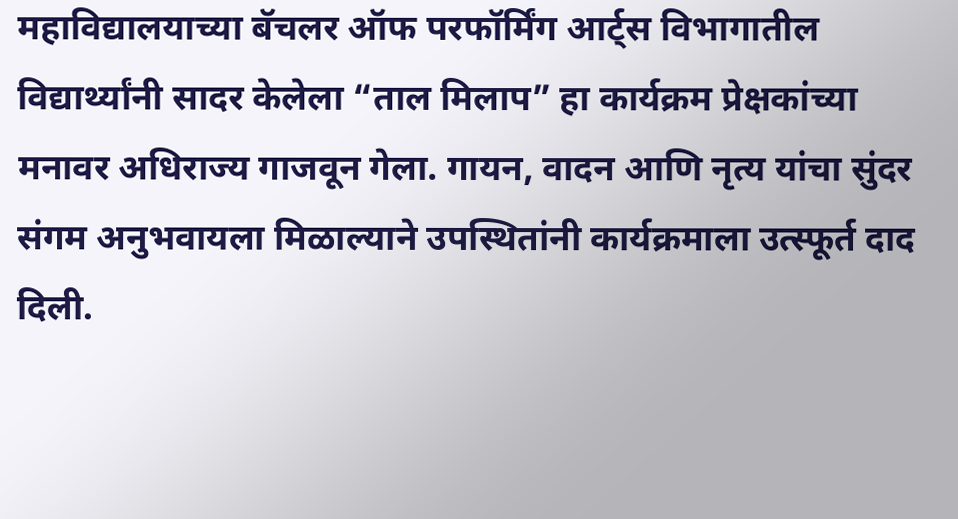महाविद्यालयाच्या बॅचलर ऑफ परफॉर्मिंग आर्ट्स विभागातील विद्यार्थ्यांनी सादर केलेला “ताल मिलाप” हा कार्यक्रम प्रेक्षकांच्या मनावर अधिराज्य गाजवून गेला. गायन, वादन आणि नृत्य यांचा सुंदर संगम अनुभवायला मिळाल्याने उपस्थितांनी कार्यक्रमाला उत्स्फूर्त दाद दिली.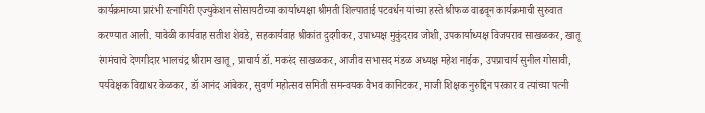कार्यक्रमाच्या प्रारंभी रत्नागिरी एज्युकेशन सोसायटीच्या कार्याध्यक्षा श्रीमती शिल्पाताई पटवर्धन यांच्या हस्ते श्रीफळ वाढवून कार्यक्रमाची सुरुवात करण्यात आली. यावेळी कार्यवाह सतीश शेवडे, सहकार्यवाह श्रीकांत दुदगीकर, उपाध्यक्ष मुकुंदराव जोशी, उपकार्याध्यक्ष विजयराव साखळकर, खातू रंगमंचाचे देणगीदार भालचंद्र श्रीराम खातू, प्राचार्य डॉ. मकरंद साखळकर, आजीव सभासद मंडळ अध्यक्ष महेश नाईक, उपप्राचार्य सुनील गोसावी, पर्यवेक्षक विद्याधर केळकर, डॉ आनंद आंबेकर, सुवर्ण महोत्सव समिती समन्वयक वैभव कानिटकर, माजी शिक्षक नुरुद्दिन परकार व त्यांच्या पत्नी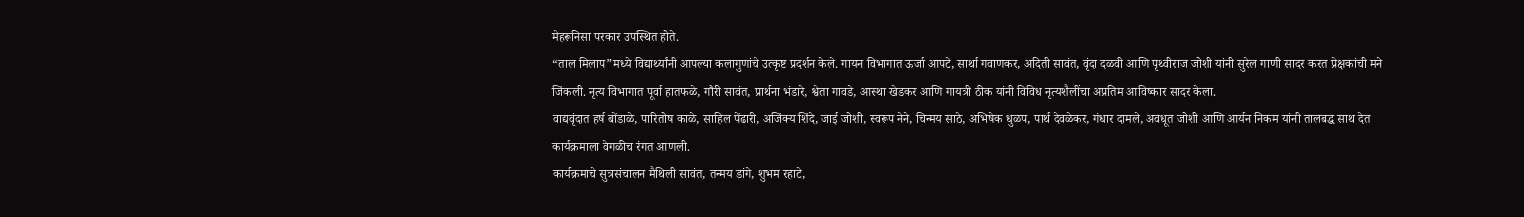मेहरूनिसा परकार उपस्थित होते.
“ताल मिलाप”मध्ये विद्यार्थ्यांनी आपल्या कलागुणांचे उत्कृष्ट प्रदर्शन केले. गायन विभागात ऊर्जा आपटे, सार्था गवाणकर, अदिती सावंत, वृंदा दळवी आणि पृथ्वीराज जोशी यांनी सुरेल गाणी सादर करत प्रेक्षकांची मने जिंकली. नृत्य विभागात पूर्वा हातफळे, गौरी सावंत, प्रार्थना भंडारे, श्वेता गावडे, आस्था खेडकर आणि गायत्री ठीक यांनी विविध नृत्यशैलींचा अप्रतिम आविष्कार सादर केला.
वाद्यवृंदात हर्ष बोंडाळे, पारितोष काळे, साहिल पेंढारी, अजिंक्य शिंदे, जाई जोशी, स्वरूप नेने, चिन्मय साठे, अभिषेक धुळप, पार्थ देवळेकर, गंधार दामले, अवधूत जोशी आणि आर्यन निकम यांनी तालबद्ध साथ देत कार्यक्रमाला वेगळीच रंगत आणली.
कार्यक्रमाचे सुत्रसंचालन मैथिली सावंत, तन्मय डांगे, शुभम रहाटे,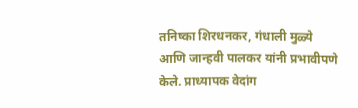तनिष्का शिरधनकर, गंधाली मुळ्ये आणि जान्हवी पालकर यांनी प्रभावीपणे केले. प्राध्यापक वेदांग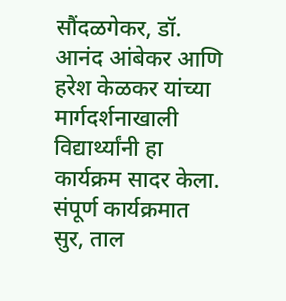सौंदळगेकर, डॉ. आनंद आंबेकर आणि हरेश केळकर यांच्या मार्गदर्शनाखाली विद्यार्थ्यांनी हा कार्यक्रम सादर केला.
संपूर्ण कार्यक्रमात सुर, ताल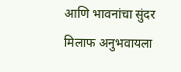आणि भावनांचा सुंदर मिलाफ अनुभवायला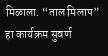मिळाला. “ताल मिलाप” हा कार्यक्रम सुवर्ण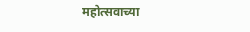महोत्सवाच्या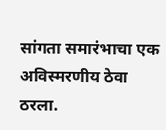सांगता समारंभाचा एक अविस्मरणीय ठेवा ठरला.